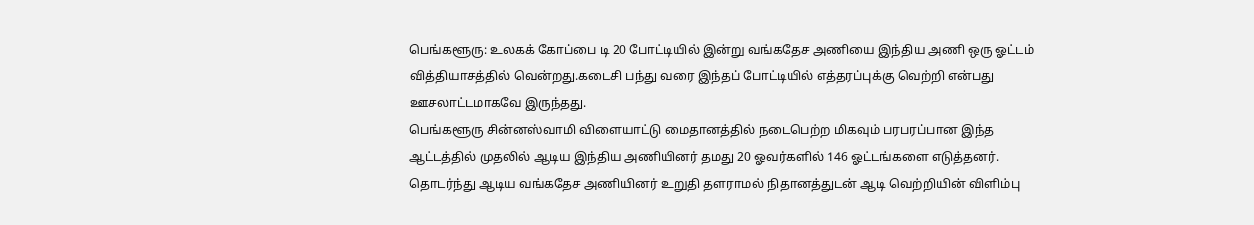பெங்களூரு: உலகக் கோப்பை டி 20 போட்டியில் இன்று வங்கதேச அணியை இந்திய அணி ஒரு ஓட்டம் வித்தியாசத்தில் வென்றது.கடைசி பந்து வரை இந்தப் போட்டியில் எத்தரப்புக்கு வெற்றி என்பது ஊசலாட்டமாகவே இருந்தது.
பெங்களூரு சின்னஸ்வாமி விளையாட்டு மைதானத்தில் நடைபெற்ற மிகவும் பரபரப்பான இந்த ஆட்டத்தில் முதலில் ஆடிய இந்திய அணியினர் தமது 20 ஓவர்களில் 146 ஓட்டங்களை எடுத்தனர்.
தொடர்ந்து ஆடிய வங்கதேச அணியினர் உறுதி தளராமல் நிதானத்துடன் ஆடி வெற்றியின் விளிம்பு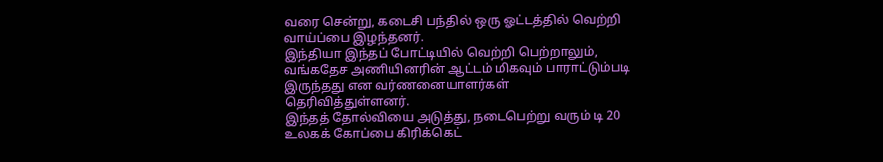வரை சென்று, கடைசி பந்தில் ஒரு ஓட்டத்தில் வெற்றி வாய்ப்பை இழந்தனர்.
இந்தியா இந்தப் போட்டியில் வெற்றி பெற்றாலும், வங்கதேச அணியினரின் ஆட்டம் மிகவும் பாராட்டும்படி இருந்தது என வர்ணனையாளர்கள் தெரிவித்துள்ளனர்.
இந்தத் தோல்வியை அடுத்து, நடைபெற்று வரும் டி 20 உலகக் கோப்பை கிரிக்கெட்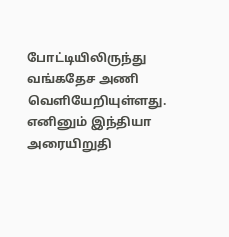போட்டியிலிருந்து வங்கதேச அணி வெளியேறியுள்ளது.
எனினும் இந்தியா அரையிறுதி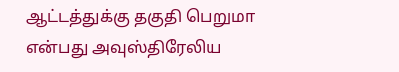ஆட்டத்துக்கு தகுதி பெறுமா என்பது அவுஸ்திரேலிய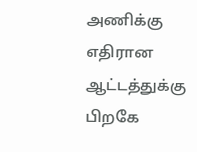அணிக்கு எதிரான ஆட்டத்துக்கு பிறகே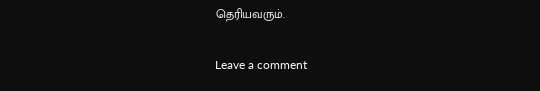தெரியவரும்.

Leave a comment